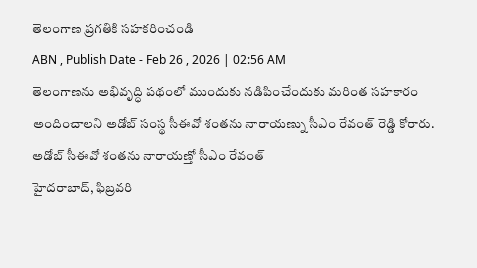తెలంగాణ ప్రగతికి సహకరించండి
ABN , Publish Date - Feb 26 , 2026 | 02:56 AM
తెలంగాణను అభివృద్ధి పథంలో ముందుకు నడిపించేందుకు మరింత సహకారం అందించాలని అడోబ్ సంస్థ సీఈవో శంతను నారాయణ్ను సీఎం రేవంత్ రెడ్డి కోరారు.
అడోబ్ సీఈవో శంతను నారాయణ్తో సీఎం రేవంత్
హైదరాబాద్, ఫిబ్రవరి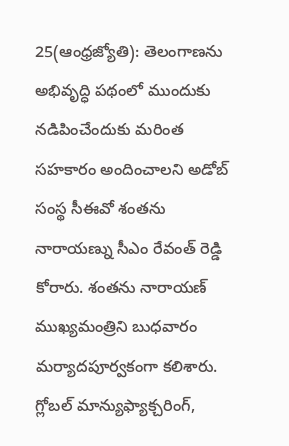25(ఆంధ్రజ్యోతి): తెలంగాణను అభివృద్ధి పథంలో ముందుకు నడిపించేందుకు మరింత సహకారం అందించాలని అడోబ్ సంస్థ సీఈవో శంతను నారాయణ్ను సీఎం రేవంత్ రెడ్డి కోరారు. శంతను నారాయణ్ ముఖ్యమంత్రిని బుధవారం మర్యాదపూర్వకంగా కలిశారు. గ్లోబల్ మాన్యుఫ్యాక్చరింగ్,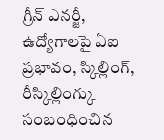గ్రీన్ ఎనర్జీ, ఉద్యోగాలపై ఏఐ ప్రభావం, స్కిల్లింగ్, రీస్కిల్లింగ్కు సంబంధించిన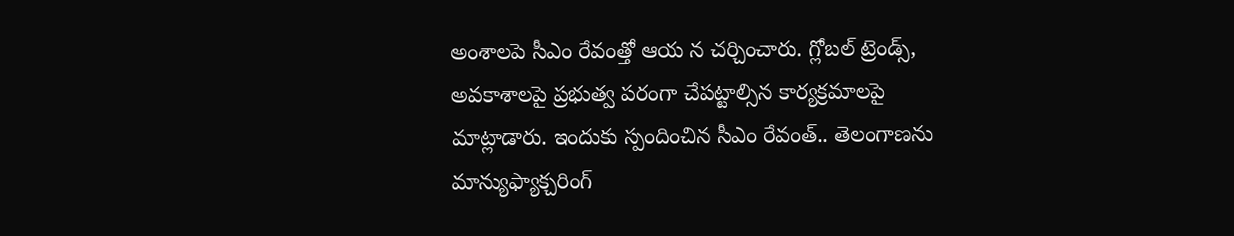అంశాలపె సీఎం రేవంత్తో ఆయ న చర్చించారు. గ్లోబల్ ట్రెండ్స్, అవకాశాలపై ప్రభుత్వ పరంగా చేపట్టాల్సిన కార్యక్రమాలపై మాట్లాడారు. ఇందుకు స్పందించిన సీఎం రేవంత్.. తెలంగాణను మాన్యుఫ్యాక్చరింగ్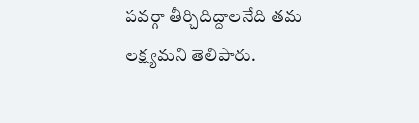పవర్గా తీర్చిదిద్దాలనేది తమ లక్ష్యమని తెలిపారు.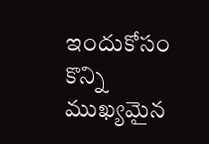ఇందుకోసం కొన్ని ముఖ్యమైన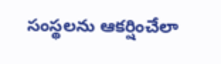సంస్థలను ఆకర్షించేలా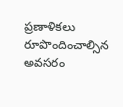ప్రణాళికలు రూపొందించాల్సిన అవసరం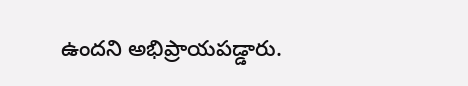ఉందని అభిప్రాయపడ్డారు.